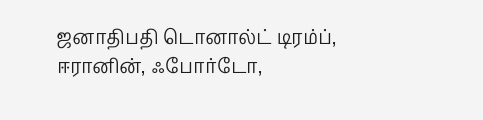ஜனாதிபதி டொனால்ட் டிரம்ப், ஈரானின், ஃபோர்டோ,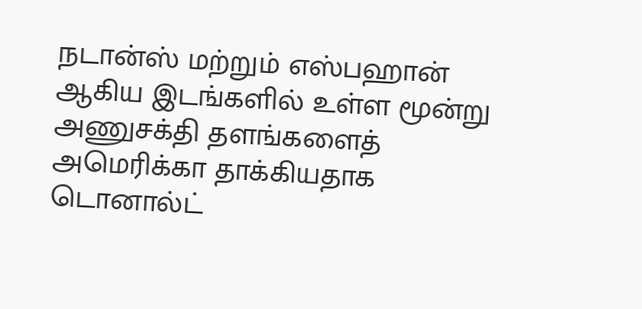நடான்ஸ் மற்றும் எஸ்பஹான் ஆகிய இடங்களில் உள்ள மூன்று அணுசக்தி தளங்களைத் அமெரிக்கா தாக்கியதாக டொனால்ட்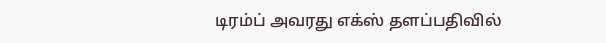டிரம்ப் அவரது எக்ஸ் தளப்பதிவில்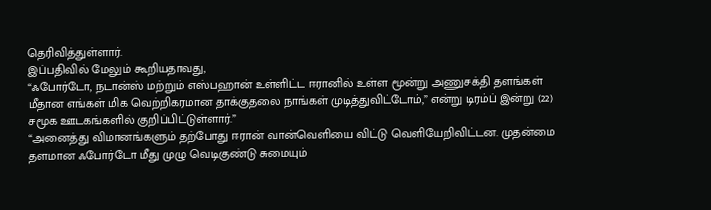தெரிவித்துள்ளார்.
இப்பதிவில் மேலும் கூறியதாவது,
“ஃபோர்டோ, நடான்ஸ் மற்றும் எஸ்பஹான் உள்ளிட்ட ஈரானில் உள்ள மூன்று அணுசக்தி தளங்கள் மீதான எங்கள் மிக வெற்றிகரமான தாக்குதலை நாங்கள் முடித்துவிட்டோம்,” என்று டிரம்ப் இன்று (22) சமூக ஊடகங்களில் குறிப்பிட்டுள்ளார்.”
“அனைத்து விமானங்களும் தற்போது ஈரான் வான்வெளியை விட்டு வெளியேறிவிட்டன. முதன்மை தளமான ஃபோர்டோ மீது முழு வெடிகுண்டு சுமையும்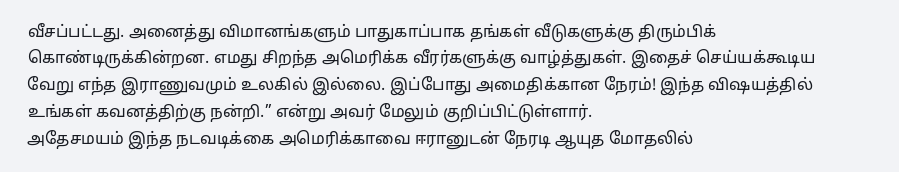வீசப்பட்டது. அனைத்து விமானங்களும் பாதுகாப்பாக தங்கள் வீடுகளுக்கு திரும்பிக் கொண்டிருக்கின்றன. எமது சிறந்த அமெரிக்க வீரர்களுக்கு வாழ்த்துகள். இதைச் செய்யக்கூடிய வேறு எந்த இராணுவமும் உலகில் இல்லை. இப்போது அமைதிக்கான நேரம்! இந்த விஷயத்தில் உங்கள் கவனத்திற்கு நன்றி.” என்று அவர் மேலும் குறிப்பிட்டுள்ளார்.
அதேசமயம் இந்த நடவடிக்கை அமெரிக்காவை ஈரானுடன் நேரடி ஆயுத மோதலில்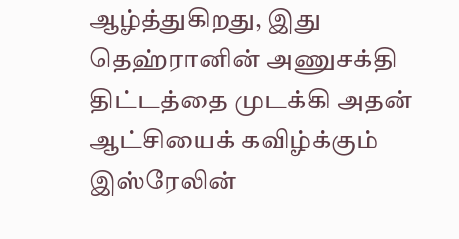ஆழ்த்துகிறது, இது தெஹ்ரானின் அணுசக்தி திட்டத்தை முடக்கி அதன் ஆட்சியைக் கவிழ்க்கும் இஸ்ரேலின்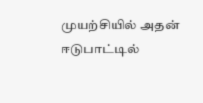முயற்சியில் அதன் ஈடுபாட்டில்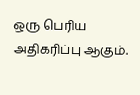ஒரு பெரிய அதிகரிப்பு ஆகும்.